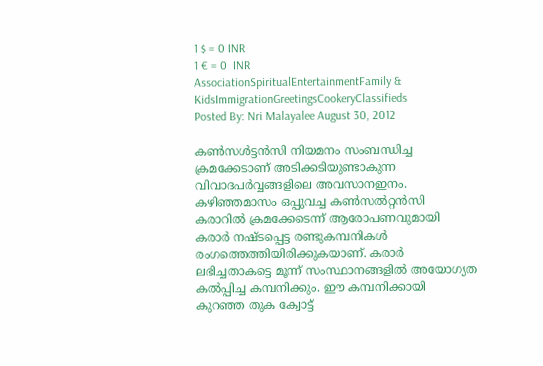1 $ = 0 INR
1 € = 0  INR
AssociationSpiritualEntertainmentFamily & KidsImmigrationGreetingsCookeryClassifieds
Posted By: Nri Malayalee August 30, 2012

കണ്‍സള്‍ട്ടന്‍സി നിയമനം സംബന്ധിച്ച ക്രമക്കേടാണ് അടിക്കടിയുണ്ടാകുന്ന വിവാദപര്‍വ്വങ്ങളിലെ അവസാനഇനം. കഴിഞ്ഞമാസം ഒപ്പുവച്ച കണ്‍സല്‍റ്റന്‍സി കരാറില്‍ ക്രമക്കേടെന്ന് ആരോപണവുമായി കരാര്‍ നഷ്ടപ്പെട്ട രണ്ടുകമ്പനികള്‍ രംഗത്തെത്തിയിരിക്കുകയാണ്. കരാര്‍ ലഭിച്ചതാകട്ടെ മൂന്ന് സംസ്ഥാനങ്ങളില്‍ അയോഗ്യത കല്‍പ്പിച്ച കമ്പനിക്കും. ഈ കമ്പനിക്കായി കുറഞ്ഞ തുക ക്വോട്ട്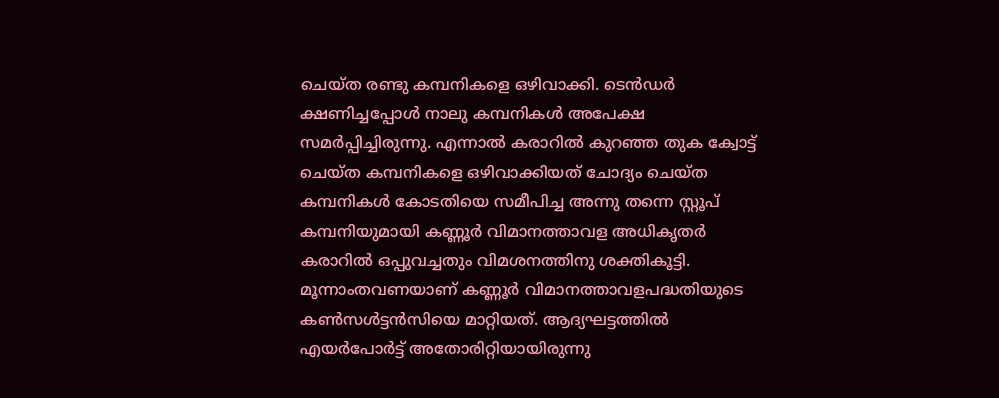ചെയ്ത രണ്ടു കമ്പനികളെ ഒഴിവാക്കി. ടെന്‍ഡര്‍ ക്ഷണിച്ചപ്പോള്‍ നാലു കമ്പനികള്‍ അപേക്ഷ സമര്‍പ്പിച്ചിരുന്നു. എന്നാല്‍ കരാറില്‍ കുറഞ്ഞ തുക ക്വോട്ട് ചെയ്ത കമ്പനികളെ ഒഴിവാക്കിയത് ചോദ്യം ചെയ്ത കമ്പനികള്‍ കോടതിയെ സമീപിച്ച അന്നു തന്നെ സ്റ്റൂപ് കമ്പനിയുമായി കണ്ണൂര്‍ വിമാനത്താവള അധികൃതര്‍ കരാറില്‍ ഒപ്പുവച്ചതും വിമശനത്തിനു ശക്തികൂട്ടി.
മൂന്നാംതവണയാണ് കണ്ണൂര്‍ വിമാനത്താവളപദ്ധതിയുടെ കണ്‍സള്‍ട്ടന്‍സിയെ മാറ്റിയത്. ആദ്യഘട്ടത്തില്‍ എയര്‍പോര്‍ട്ട് അതോരിറ്റിയായിരുന്നു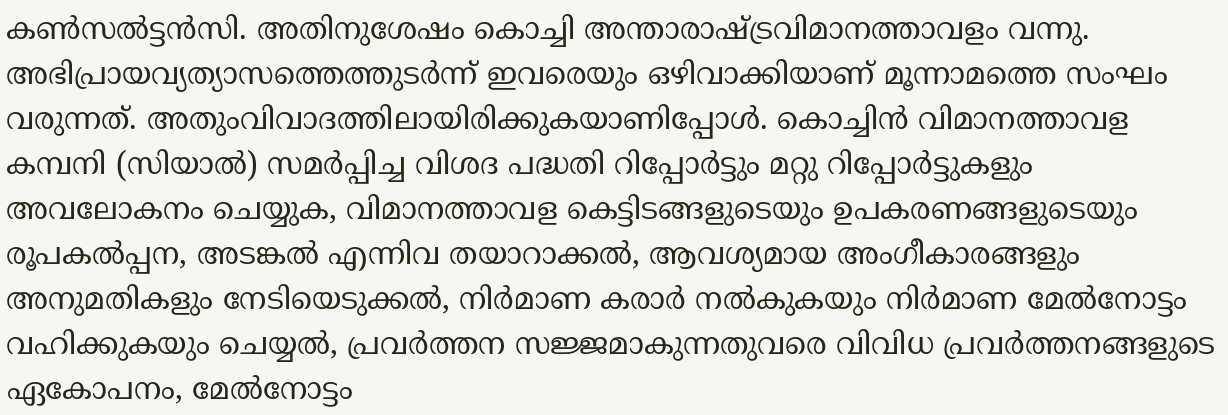കണ്‍സല്‍ട്ടന്‍സി. അതിനുശേഷം കൊച്ചി അന്താരാഷ്ട്രവിമാനത്താവളം വന്നു. അഭിപ്രായവ്യത്യാസത്തെത്തുടര്‍ന്ന് ഇവരെയും ഒഴിവാക്കിയാണ് മൂന്നാമത്തെ സംഘം വരുന്നത്. അതുംവിവാദത്തിലായിരിക്കുകയാണിപ്പോള്‍. കൊച്ചിന്‍ വിമാനത്താവള കമ്പനി (സിയാല്‍) സമര്‍പ്പിച്ച വിശദ പദ്ധതി റിപ്പോര്‍ട്ടും മറ്റു റിപ്പോര്‍ട്ടുകളും അവലോകനം ചെയ്യുക, വിമാനത്താവള കെട്ടിടങ്ങളുടെയും ഉപകരണങ്ങളുടെയും രൂപകല്‍പ്പന, അടങ്കല്‍ എന്നിവ തയാറാക്കല്‍, ആവശ്യമായ അംഗീകാരങ്ങളും അനുമതികളും നേടിയെടുക്കല്‍, നിര്‍മാണ കരാര്‍ നല്‍കുകയും നിര്‍മാണ മേല്‍നോട്ടം വഹിക്കുകയും ചെയ്യല്‍, പ്രവര്‍ത്തന സജ്ജമാകുന്നതുവരെ വിവിധ പ്രവര്‍ത്തനങ്ങളുടെ ഏകോപനം, മേല്‍നോട്ടം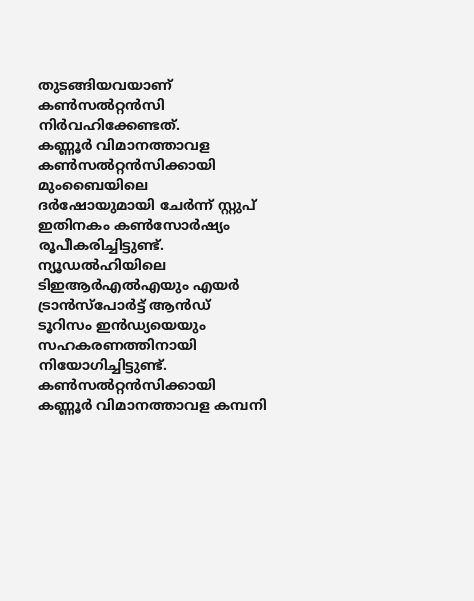തുടങ്ങിയവയാണ് കണ്‍സല്‍റ്റന്‍സി നിര്‍വഹിക്കേണ്ടത്.
കണ്ണൂര്‍ വിമാനത്താവള കണ്‍സല്‍റ്റന്‍സിക്കായി മുംബൈയിലെ ദര്‍ഷോയുമായി ചേര്‍ന്ന് സ്റ്റുപ് ഇതിനകം കണ്‍സോര്‍ഷ്യം രൂപീകരിച്ചിട്ടുണ്ട്. ന്യൂഡല്‍ഹിയിലെ ടിഇആര്‍എല്‍എയും എയര്‍ ട്രാന്‍സ്‌പോര്‍ട്ട് ആന്‍ഡ് ടൂറിസം ഇന്‍ഡ്യയെയും സഹകരണത്തിനായി നിയോഗിച്ചിട്ടുണ്ട്. കണ്‍സല്‍റ്റന്‍സിക്കായി കണ്ണൂര്‍ വിമാനത്താവള കമ്പനി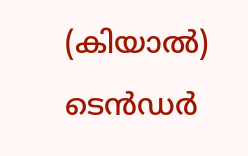(കിയാല്‍) ടെന്‍ഡര്‍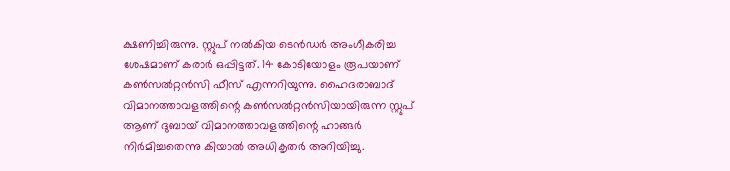ക്ഷണിച്ചിരുന്നു. സ്റ്റുപ് നല്‍കിയ ടെന്‍ഡര്‍ അംഗീകരിച്ച ശേഷമാണ് കരാര്‍ ഒപ്പിട്ടത്. 14 കോടിയോളം രൂപയാണ് കണ്‍സല്‍റ്റന്‍സി ഫീസ് എന്നറിയുന്നു. ഹൈദരാബാദ് വിമാനത്താവളത്തിന്റെ കണ്‍സല്‍റ്റന്‍സിയായിരുന്ന സ്റ്റുപ് ആണ് ദുബായ് വിമാനത്താവളത്തിന്റെ ഹാങ്ങര്‍ നിര്‍മിച്ചതെന്നു കിയാല്‍ അധികൃതര്‍ അറിയിച്ചു.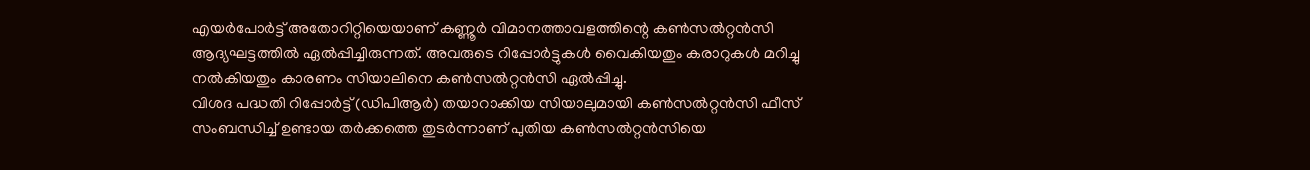എയര്‍പോര്‍ട്ട് അതോറിറ്റിയെയാണ് കണ്ണൂര്‍ വിമാനത്താവളത്തിന്റെ കണ്‍സല്‍റ്റന്‍സി ആദ്യഘട്ടത്തില്‍ ഏല്‍പ്പിച്ചിരുന്നത്. അവരുടെ റിപ്പോര്‍ട്ടുകള്‍ വൈകിയതും കരാറുകള്‍ മറിച്ചു നല്‍കിയതും കാരണം സിയാലിനെ കണ്‍സല്‍റ്റന്‍സി ഏല്‍പ്പിച്ചു.
വിശദ പദ്ധതി റിപ്പോര്‍ട്ട് (ഡിപിആര്‍) തയാറാക്കിയ സിയാലുമായി കണ്‍സല്‍റ്റന്‍സി ഫീസ് സംബന്ധിച്ച് ഉണ്ടായ തര്‍ക്കത്തെ തുടര്‍ന്നാണ് പുതിയ കണ്‍സല്‍റ്റന്‍സിയെ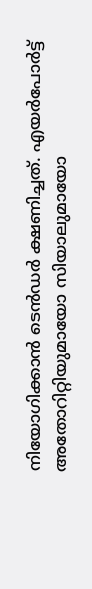നിയോഗിക്കാന്‍ ടെന്‍ഡര്‍ ക്ഷണിച്ചത്. എയര്‍പോര്‍ട്ട് അതോറിറ്റിയുമായോ സിയാലുമായോ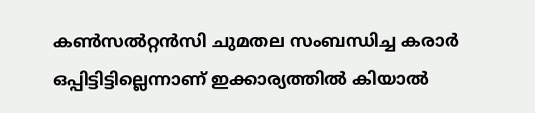കണ്‍സല്‍റ്റന്‍സി ചുമതല സംബന്ധിച്ച കരാര്‍ ഒപ്പിട്ടിട്ടില്ലെന്നാണ് ഇക്കാര്യത്തില്‍ കിയാല്‍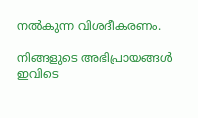നല്‍കുന്ന വിശദീകരണം.

നിങ്ങളുടെ അഭിപ്രായങ്ങള്‍ ഇവിടെ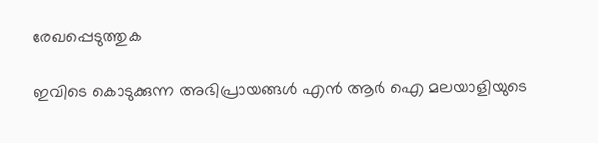രേഖപ്പെടുത്തുക

ഇവിടെ കൊടുക്കുന്ന അഭിപ്രായങ്ങള്‍ എന്‍ ആര്‍ ഐ മലയാളിയുടെ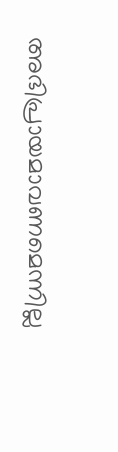അഭിപ്രായമാവണമെന്നില്ല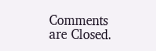Comments are Closed.